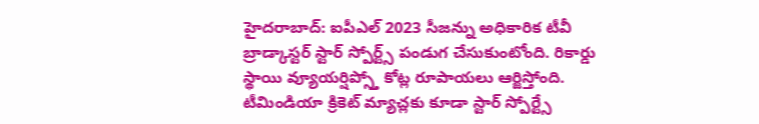హైదరాబాద్: ఐపీఎల్ 2023 సీజన్ను అధికారిక టీవీ బ్రాడ్కాస్టర్ స్టార్ స్పోర్ట్స్ పండుగ చేసుకుంటోంది. రికార్డు స్థాయి వ్యూయర్షిప్స్తో కోట్ల రూపాయలు ఆర్జిస్తోంది. టీమిండియా క్రికెట్ మ్యాచ్లకు కూడా స్టార్ స్పోర్ట్సే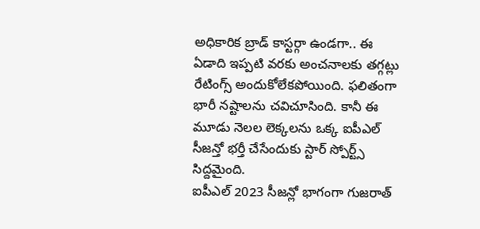అధికారిక బ్రాడ్ కాస్టర్గా ఉండగా.. ఈ ఏడాది ఇప్పటి వరకు అంచనాలకు తగ్గట్లు రేటింగ్స్ అందుకోలేకపోయింది. ఫలితంగా భారీ నష్టాలను చవిచూసింది. కానీ ఈ మూడు నెలల లెక్కలను ఒక్క ఐపీఎల్ సీజన్తో భర్తీ చేసేందుకు స్టార్ స్పోర్ట్స్ సిద్దమైంది.
ఐపీఎల్ 2023 సీజన్లో భాగంగా గుజరాత్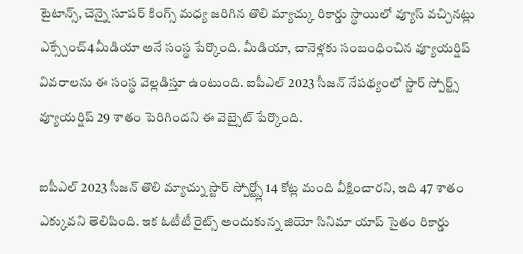టైటాన్స్, చెన్నై సూపర్ కింగ్స్ మధ్య జరిగిన తొలి మ్యాచ్కు రికార్డు స్థాయిలో వ్యూస్ వచ్చినట్లు ఎక్స్చేంచ్4మీడియా అనే సంస్థ పేర్కొంది. మీడియా, చానెళ్లకు సంబంధించిన వ్యూయర్షిప్ వివరాలను ఈ సంస్థ వెల్లడిస్తూ ఉంటుంది. ఐపీఎల్ 2023 సీజన్ నేపథ్యంలో స్టార్ స్పోర్ట్స్ వ్యూయర్షిప్ 29 శాతం పెరిగిందని ఈ వెబ్సైట్ పేర్కొంది.

ఐపీఎల్ 2023 సీజన్ తొలి మ్యాచ్ను స్టార్ స్పోర్ట్స్లో 14 కోట్ల మంది వీక్షించారని, ఇది 47 శాతం ఎక్కువని తెలిపింది. ఇక ఓటీటీ రైట్స్ అందుకున్న జియో సినిమా యాప్ సైతం రికార్డు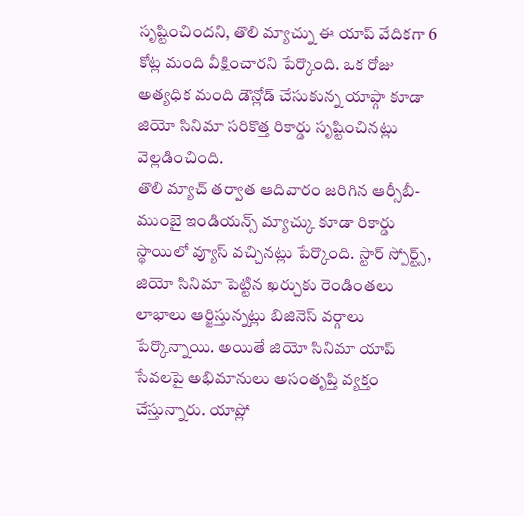సృష్టించిందని, తొలి మ్యాచ్ను ఈ యాప్ వేదికగా 6 కోట్ల మంది వీక్షించారని పేర్కొంది. ఒక రోజు అత్యధిక మంది డౌన్లోడ్ చేసుకున్న యాప్గా కూడా జియో సినిమా సరికొత్త రికార్డు సృష్టించినట్లు వెల్లడించింది.
తొలి మ్యాచ్ తర్వాత ఆదివారం జరిగిన ఆర్సీబీ-ముంబై ఇండియన్స్ మ్యాచ్కు కూడా రికార్డు స్థాయిలో వ్యూస్ వచ్చినట్లు పేర్కొంది. స్టార్ స్పోర్ట్స్, జియో సినిమా పెట్టిన ఖర్చుకు రెండింతలు లాభాలు ఆర్జిస్తున్నట్లు బిజినెస్ వర్గాలు పేర్కొన్నాయి. అయితే జియో సినిమా యాప్ సేవలపై అభిమానులు అసంతృప్తి వ్యక్తం చేస్తున్నారు. యాప్లో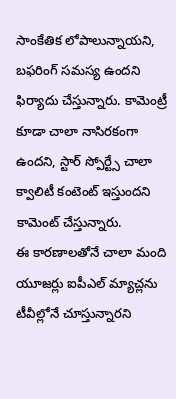సాంకేతిక లోపాలున్నాయని, బఫరింగ్ సమస్య ఉందని ఫిర్యాదు చేస్తున్నారు. కామెంట్రీ కూడా చాలా నాసిరకంగా ఉందని, స్టార్ స్పోర్ట్సే చాలా క్వాలిటీ కంటెంట్ ఇస్తుందని కామెంట్ చేస్తున్నారు.
ఈ కారణాలతోనే చాలా మంది యూజర్లు ఐపీఎల్ మ్యాచ్లను టీవీల్లోనే చూస్తున్నారని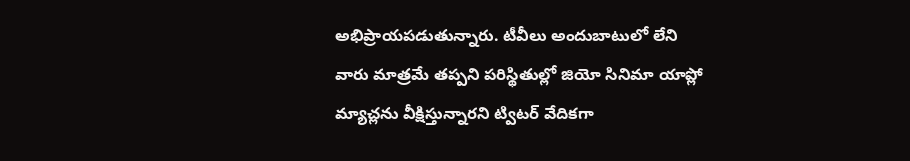అభిప్రాయపడుతున్నారు. టీవీలు అందుబాటులో లేని వారు మాత్రమే తప్పని పరిస్థితుల్లో జియో సినిమా యాప్లో మ్యాచ్లను వీక్షిస్తున్నారని ట్విటర్ వేదికగా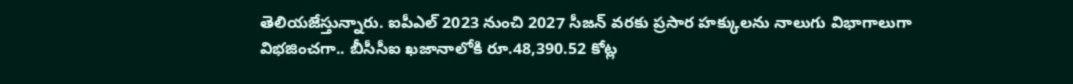తెలియజేస్తున్నారు. ఐపీఎల్ 2023 నుంచి 2027 సీజన్ వరకు ప్రసార హక్కులను నాలుగు విభాగాలుగా విభజించగా.. బీసీసీఐ ఖజానాలోకి రూ.48,390.52 కోట్ల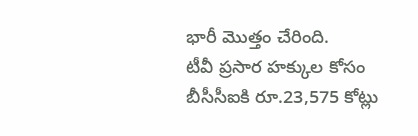భారీ మొత్తం చేరింది.
టీవీ ప్రసార హక్కుల కోసం బీసీసీఐకి రూ.23,575 కోట్లు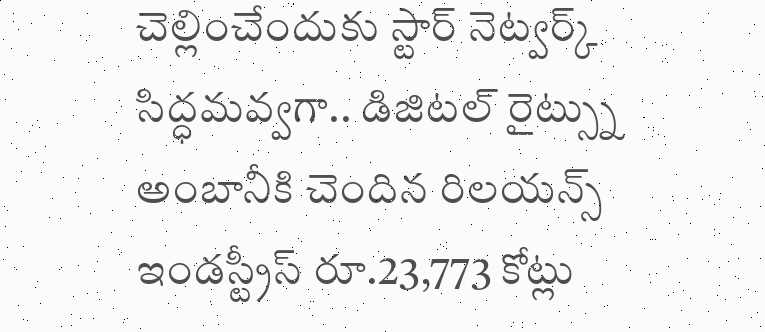చెల్లించేందుకు స్టార్ నెట్వర్క్ సిద్ధమవ్వగా.. డిజిటల్ రైట్స్ను అంబానీకి చెందిన రిలయన్స్ ఇండస్ట్రీస్ రూ.23,773 కోట్లు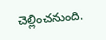చెల్లించనుంది.